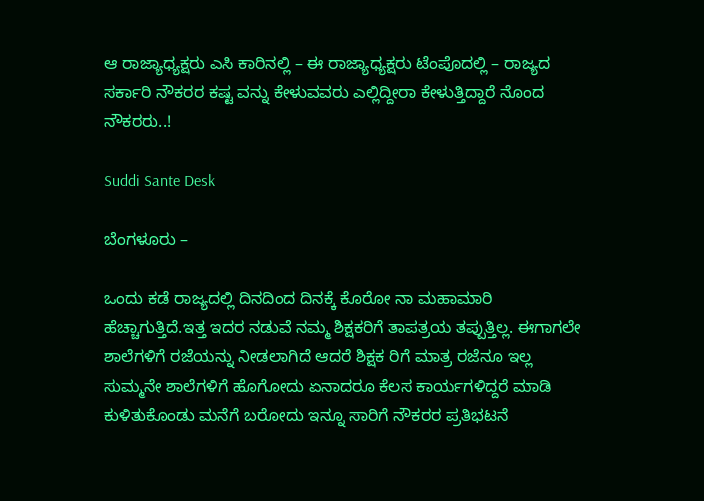ಆ ರಾಜ್ಯಾಧ್ಯಕ್ಷರು ಎಸಿ ಕಾರಿನಲ್ಲಿ – ಈ ರಾಜ್ಯಾಧ್ಯಕ್ಷರು ಟೆಂಪೊದಲ್ಲಿ – ರಾಜ್ಯದ ಸರ್ಕಾರಿ ನೌಕರರ ಕಷ್ಟ ವನ್ನು ಕೇಳುವವರು ಎಲ್ಲಿದ್ದೀರಾ ಕೇಳುತ್ತಿದ್ದಾರೆ ನೊಂದ ನೌಕರರು..!

Suddi Sante Desk

ಬೆಂಗಳೂರು –

ಒಂದು ಕಡೆ ರಾಜ್ಯದಲ್ಲಿ ದಿನದಿಂದ ದಿನಕ್ಕೆ ಕೊರೋ ನಾ ಮಹಾಮಾರಿ ಹೆಚ್ಚಾಗುತ್ತಿದೆ.ಇತ್ತ ಇದರ ನಡುವೆ ನಮ್ಮ ಶಿಕ್ಷಕರಿಗೆ ತಾಪತ್ರಯ ತಪ್ಪುತ್ತಿಲ್ಲ. ಈಗಾಗಲೇ ಶಾಲೆಗಳಿಗೆ ರಜೆಯನ್ನು ನೀಡಲಾಗಿದೆ ಆದರೆ ಶಿಕ್ಷಕ ರಿಗೆ ಮಾತ್ರ ರಜೆನೂ ಇಲ್ಲ ಸುಮ್ಮನೇ ಶಾಲೆಗಳಿಗೆ ಹೊಗೋದು ಏನಾದರೂ ಕೆಲಸ ಕಾರ್ಯಗಳಿದ್ದರೆ ಮಾಡಿ ಕುಳಿತುಕೊಂಡು ಮನೆಗೆ ಬರೋದು ಇನ್ನೂ ಸಾರಿಗೆ ನೌಕರರ ಪ್ರತಿಭಟನೆ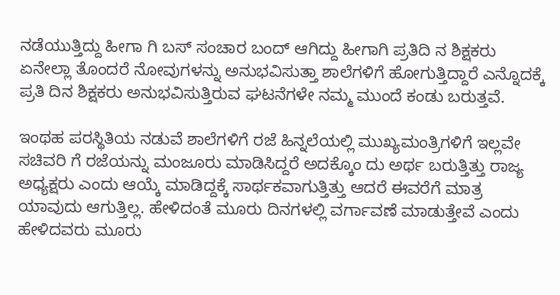ನಡೆಯುತ್ತಿದ್ದು ಹೀಗಾ ಗಿ ಬಸ್ ಸಂಚಾರ ಬಂದ್ ಆಗಿದ್ದು ಹೀಗಾಗಿ ಪ್ರತಿದಿ ನ ಶಿಕ್ಷಕರು ಏನೇಲ್ಲಾ ತೊಂದರೆ ನೋವುಗಳನ್ನು ಅನುಭವಿಸುತ್ತಾ ಶಾಲೆಗಳಿಗೆ ಹೋಗುತ್ತಿದ್ದಾರೆ ಎನ್ನೊದಕ್ಕೆ ಪ್ರತಿ ದಿನ ಶಿಕ್ಷಕರು ಅನುಭವಿಸುತ್ತಿರುವ ಘಟನೆಗಳೇ ನಮ್ಮ ಮುಂದೆ ಕಂಡು ಬರುತ್ತವೆ.

ಇಂಥಹ ಪರಸ್ಥಿತಿಯ ನಡುವೆ ಶಾಲೆಗಳಿಗೆ ರಜೆ ಹಿನ್ನಲೆಯಲ್ಲಿ ಮುಖ್ಯಮಂತ್ರಿಗಳಿಗೆ ಇಲ್ಲವೇ ಸಚಿವರಿ ಗೆ ರಜೆಯನ್ನು ಮಂಜೂರು ಮಾಡಿಸಿದ್ದರೆ ಅದಕ್ಕೊಂ ದು ಅರ್ಥ ಬರುತ್ತಿತ್ತು ರಾಜ್ಯ ಅಧ್ಯಕ್ಷರು ಎಂದು ಆಯ್ಕೆ ಮಾಡಿದ್ದಕ್ಕೆ ಸಾರ್ಥಕವಾಗುತ್ತಿತ್ತು ಆದರೆ ಈವರೆಗೆ ಮಾತ್ರ ಯಾವುದು ಆಗುತ್ತಿಲ್ಲ. ಹೇಳಿದಂತೆ ಮೂರು ದಿನಗಳಲ್ಲಿ ವರ್ಗಾವಣೆ ಮಾಡುತ್ತೇವೆ ಎಂದು ಹೇಳಿದವರು ಮೂರು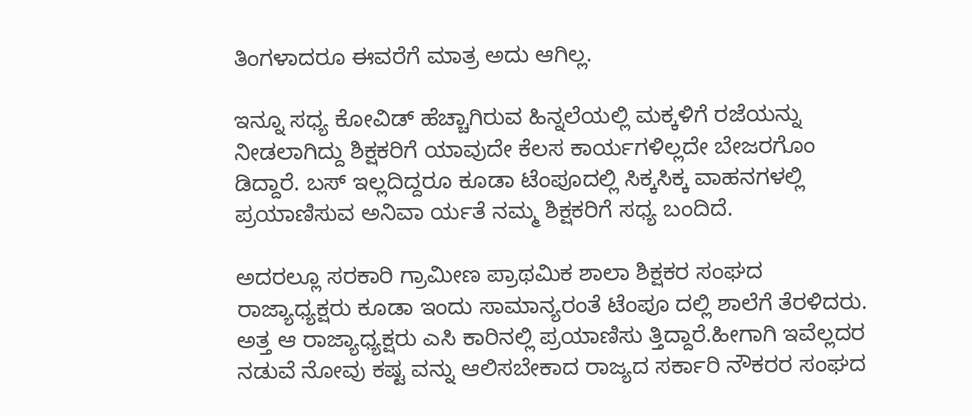ತಿಂಗಳಾದರೂ ಈವರೆಗೆ ಮಾತ್ರ ಅದು ಆಗಿಲ್ಲ.

ಇನ್ನೂ ಸಧ್ಯ ಕೋವಿಡ್ ಹೆಚ್ಚಾಗಿರುವ ಹಿನ್ನಲೆಯಲ್ಲಿ ಮಕ್ಕಳಿಗೆ ರಜೆಯನ್ನು ನೀಡಲಾಗಿದ್ದು ಶಿಕ್ಷಕರಿಗೆ ಯಾವುದೇ ಕೆಲಸ ಕಾರ್ಯಗಳಿಲ್ಲದೇ ಬೇಜರಗೊಂ ಡಿದ್ದಾರೆ. ಬಸ್ ಇಲ್ಲದಿದ್ದರೂ ಕೂಡಾ ಟೆಂಪೂದಲ್ಲಿ ಸಿಕ್ಕಸಿಕ್ಕ ವಾಹನಗಳಲ್ಲಿ ಪ್ರಯಾಣಿಸುವ ಅನಿವಾ ರ್ಯತೆ ನಮ್ಮ ಶಿಕ್ಷಕರಿಗೆ ಸಧ್ಯ ಬಂದಿದೆ.

ಅದರಲ್ಲೂ ಸರಕಾರಿ ಗ್ರಾಮೀಣ ಪ್ರಾಥಮಿಕ ಶಾಲಾ ಶಿಕ್ಷಕರ ಸಂಘದ ರಾಜ್ಯಾಧ್ಯಕ್ಷರು ಕೂಡಾ ಇಂದು ಸಾಮಾನ್ಯರಂತೆ ಟೆಂಪೂ ದಲ್ಲಿ ಶಾಲೆಗೆ ತೆರಳಿದರು. ಅತ್ತ ಆ ರಾಜ್ಯಾಧ್ಯಕ್ಷರು ಎಸಿ ಕಾರಿನಲ್ಲಿ ಪ್ರಯಾಣಿಸು ತ್ತಿದ್ದಾರೆ.ಹೀಗಾಗಿ ಇವೆಲ್ಲದರ ನಡುವೆ ನೋವು ಕಷ್ಟ ವನ್ನು ಆಲಿಸಬೇಕಾದ ರಾಜ್ಯದ ಸರ್ಕಾರಿ ನೌಕರರ ಸಂಘದ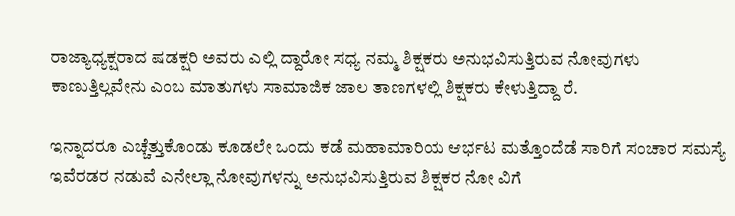ರಾಜ್ಯಾಧ್ಯಕ್ಷರಾದ ಷಡಕ್ಷರಿ ಅವರು ಎಲ್ಲಿ ದ್ದಾರೋ ಸಧ್ಯ ನಮ್ಮ ಶಿಕ್ಷಕರು ಅನುಭವಿಸುತ್ತಿರುವ ನೋವುಗಳು ಕಾಣುತ್ತಿಲ್ಲವೇನು ಎಂಬ ಮಾತುಗಳು ಸಾಮಾಜಿಕ ಜಾಲ ತಾಣಗಳಲ್ಲಿ ಶಿಕ್ಷಕರು ಕೇಳುತ್ತಿದ್ದಾ ರೆ.

ಇನ್ನಾದರೂ ಎಚ್ಚೆತ್ತುಕೊಂಡು ಕೂಡಲೇ ಒಂದು ಕಡೆ ಮಹಾಮಾರಿಯ ಆರ್ಭಟ ಮತ್ತೊಂದೆಡೆ ಸಾರಿಗೆ ಸಂಚಾರ ಸಮಸ್ಯೆ ಇವೆರಡರ ನಡುವೆ ಎನೇಲ್ಲಾ ನೋವುಗಳನ್ನು ಅನುಭವಿಸುತ್ತಿರುವ ಶಿಕ್ಷಕರ ನೋ ವಿಗೆ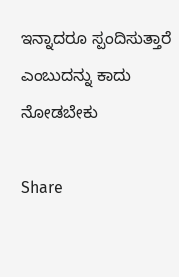ಇನ್ನಾದರೂ ಸ್ಪಂದಿಸುತ್ತಾರೆ ಎಂಬುದನ್ನು ಕಾದು ನೋಡಬೇಕು

Share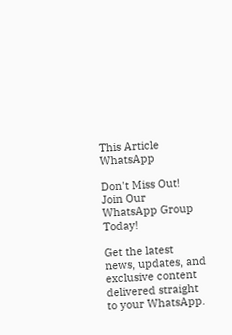This Article
WhatsApp

Don't Miss Out! Join Our WhatsApp Group Today!

Get the latest news, updates, and exclusive content delivered straight to your WhatsApp.